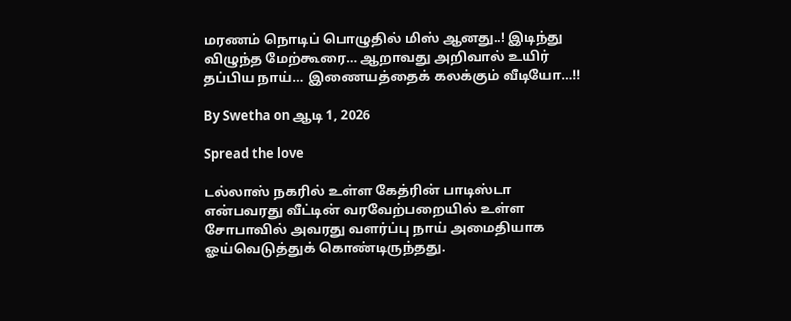மரணம் நொடிப் பொழுதில் மிஸ் ஆனது..! இடிந்து விழுந்த மேற்கூரை… ஆறாவது அறிவால் உயிர் தப்பிய நாய்… இணையத்தைக் கலக்கும் வீடியோ…!!

By Swetha on ஆடி 1, 2026

Spread the love

டல்லாஸ் நகரில் உள்ள கேத்ரின் பாடிஸ்டா என்பவரது வீட்டின் வரவேற்பறையில் உள்ள சோபாவில் அவரது வளர்ப்பு நாய் அமைதியாக ஓய்வெடுத்துக் கொண்டிருந்தது.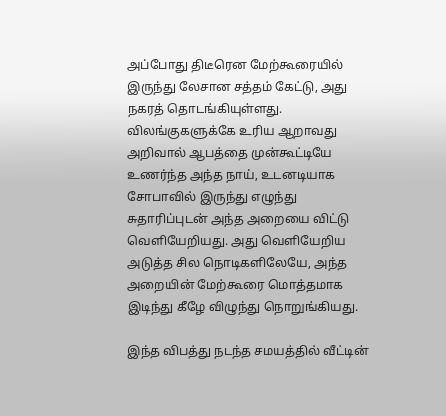அப்போது திடீரென மேற்கூரையில் இருந்து லேசான சத்தம் கேட்டு, அது நகரத் தொடங்கியுள்ளது. விலங்குகளுக்கே உரிய ஆறாவது அறிவால் ஆபத்தை முன்கூட்டியே உணர்ந்த அந்த நாய், உடனடியாக சோபாவில் இருந்து எழுந்து சுதாரிப்புடன் அந்த அறையை விட்டு வெளியேறியது. அது வெளியேறிய அடுத்த சில நொடிகளிலேயே, அந்த அறையின் மேற்கூரை மொத்தமாக இடிந்து கீழே விழுந்து நொறுங்கியது.

இந்த விபத்து நடந்த சமயத்தில் வீட்டின்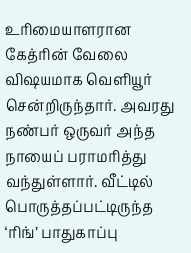உரிமையாளரான கேத்ரின் வேலை விஷயமாக வெளியூர் சென்றிருந்தார். அவரது நண்பர் ஒருவர் அந்த நாயைப் பராமரித்து வந்துள்ளார். வீட்டில் பொருத்தப்பட்டிருந்த ‘ரிங்’ பாதுகாப்பு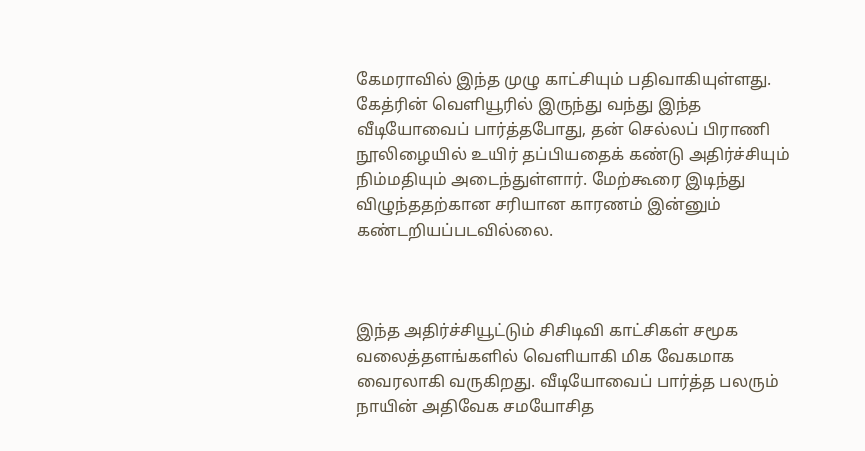கேமராவில் இந்த முழு காட்சியும் பதிவாகியுள்ளது. கேத்ரின் வெளியூரில் இருந்து வந்து இந்த வீடியோவைப் பார்த்தபோது, தன் செல்லப் பிராணி நூலிழையில் உயிர் தப்பியதைக் கண்டு அதிர்ச்சியும் நிம்மதியும் அடைந்துள்ளார். மேற்கூரை இடிந்து விழுந்ததற்கான சரியான காரணம் இன்னும் கண்டறியப்படவில்லை.



இந்த அதிர்ச்சியூட்டும் சிசிடிவி காட்சிகள் சமூக வலைத்தளங்களில் வெளியாகி மிக வேகமாக வைரலாகி வருகிறது. வீடியோவைப் பார்த்த பலரும் நாயின் அதிவேக சமயோசித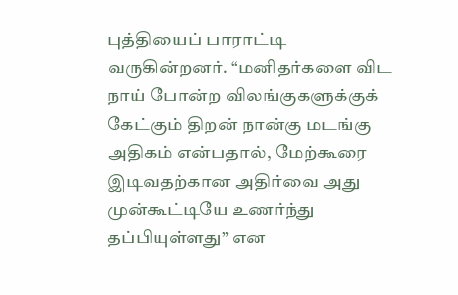புத்தியைப் பாராட்டி வருகின்றனர். “மனிதர்களை விட நாய் போன்ற விலங்குகளுக்குக் கேட்கும் திறன் நான்கு மடங்கு அதிகம் என்பதால், மேற்கூரை இடிவதற்கான அதிர்வை அது முன்கூட்டியே உணர்ந்து தப்பியுள்ளது” என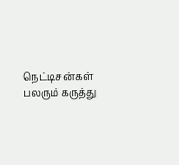நெட்டிசன்கள் பலரும் கருத்து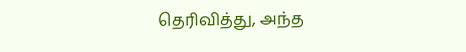தெரிவித்து, அந்த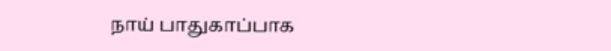நாய் பாதுகாப்பாக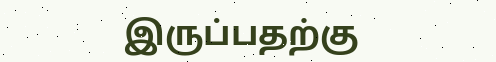இருப்பதற்கு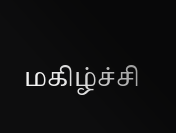மகிழ்ச்சி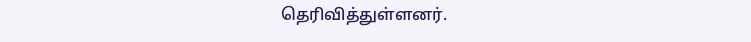தெரிவித்துள்ளனர்.